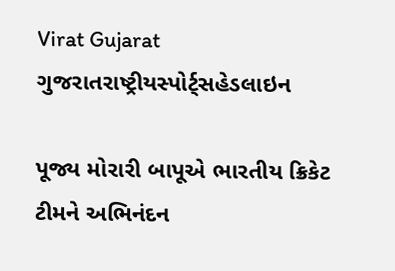Virat Gujarat
ગુજરાતરાષ્ટ્રીયસ્પોર્ટ્સહેડલાઇન

પૂજ્ય મોરારી બાપૂએ ભારતીય ક્રિકેટ ટીમને અભિનંદન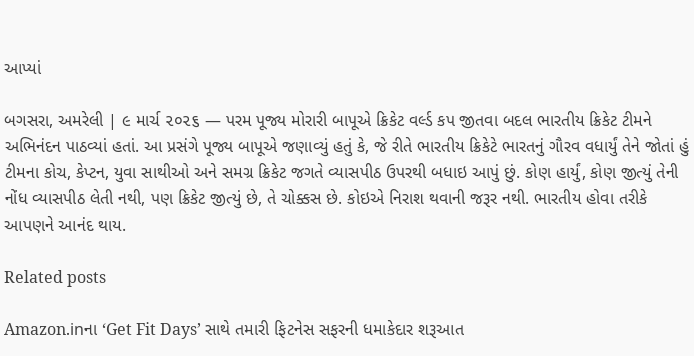આપ્યાં

બગસરા, અમરેલી | ૯ માર્ચ ૨૦૨૬ — પરમ પૂજ્ય મોરારી બાપૂએ ક્રિકેટ વર્લ્ડ કપ જીતવા બદલ ભારતીય ક્રિકેટ ટીમને અભિનંદન પાઠવ્યાં હતાં. આ પ્રસંગે પૂજ્ય બાપૂએ જણાવ્યું હતું કે, જે રીતે ભારતીય ક્રિકેટે ભારતનું ગૌરવ વધાર્યું તેને જોતાં હું ટીમના કોચ, કેપ્ટન, યુવા સાથીઓ અને સમગ્ર ક્રિકેટ જગતે વ્યાસપીઠ ઉપરથી બધાઇ આપું છું. કોણ હાર્યું, કોણ જીત્યું તેની નોંધ વ્યાસપીઠ લેતી નથી, પણ ક્રિકેટ જીત્યું છે, તે ચોક્કસ છે. કોઇએ નિરાશ થવાની જરૂર નથી. ભારતીય હોવા તરીકે આપણને આનંદ થાય.

Related posts

Amazon.inના ‘Get Fit Days’ સાથે તમારી ફિટનેસ સફરની ધમાકેદાર શરૂઆત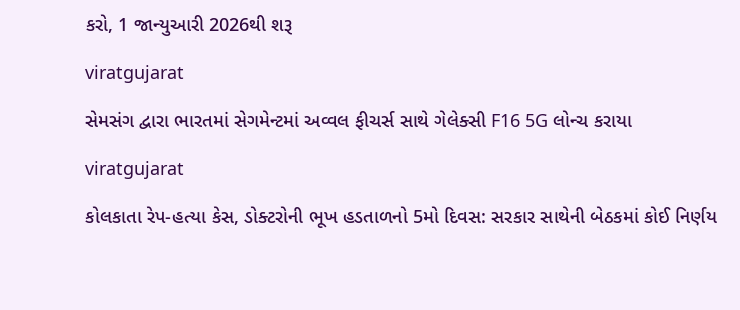કરો, 1 જાન્યુઆરી 2026થી શરૂ

viratgujarat

સેમસંગ દ્વારા ભારતમાં સેગમેન્ટમાં અવ્વલ ફીચર્સ સાથે ગેલેક્સી F16 5G લોન્ચ કરાયા

viratgujarat

કોલકાતા રેપ-હત્યા કેસ, ડોક્ટરોની ભૂખ હડતાળનો 5મો દિવસ: સરકાર સાથેની બેઠકમાં કોઈ નિર્ણય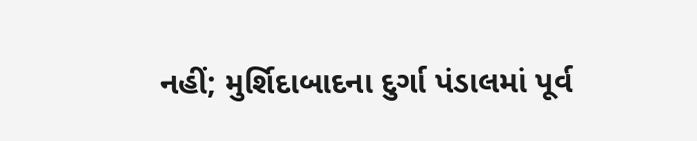નહીં; મુર્શિદાબાદના દુર્ગા પંડાલમાં પૂર્વ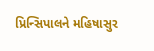પ્રિન્સિપાલને મહિષાસુર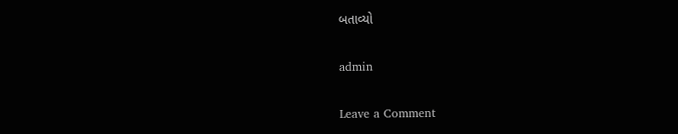બતાવ્યો

admin

Leave a Comment